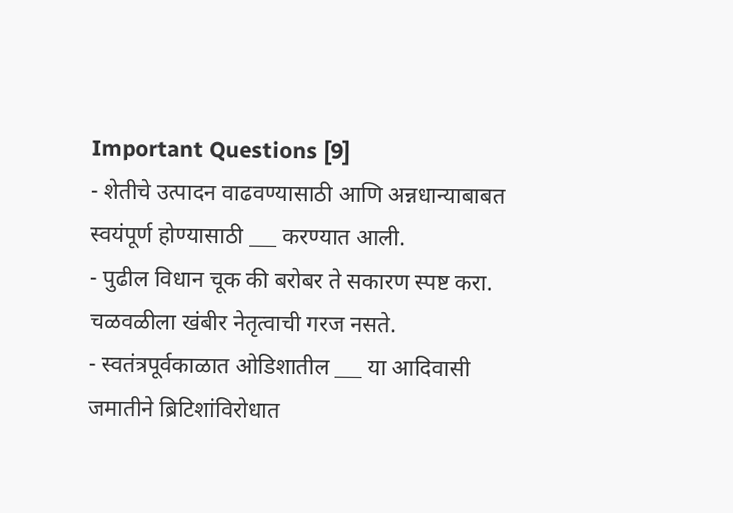Important Questions [9]
- शेतीचे उत्पादन वाढवण्यासाठी आणि अन्नधान्याबाबत स्वयंपूर्ण होण्यासाठी ___ करण्यात आली.
- पुढील विधान चूक की बरोबर ते सकारण स्पष्ट करा. चळवळीला खंबीर नेतृत्वाची गरज नसते.
- स्वतंत्रपूर्वकाळात ओडिशातील ___ या आदिवासी जमातीने ब्रिटिशांविरोधात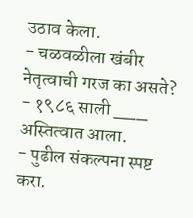उठाव केला.
- चळवळीला खंबीर नेतृत्वाची गरज का असते?
- १९८६ साली ___ अस्तित्वात आला.
- पुढील संकल्पना स्पष्ट करा.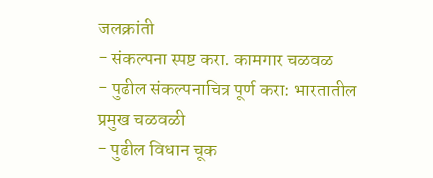जलक्रांती
- संकल्पना स्पष्ट करा. कामगार चळवळ
- पुढील संकल्पनाचित्र पूर्ण करा: भारतातील प्रमुख चळवळी
- पुढील विधान चूक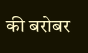की बरोबर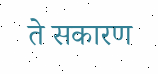ते सकारण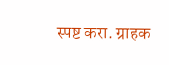स्पष्ट करा. ग्राहक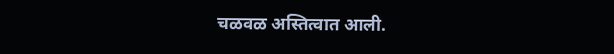चळवळ अस्तित्वात आली.